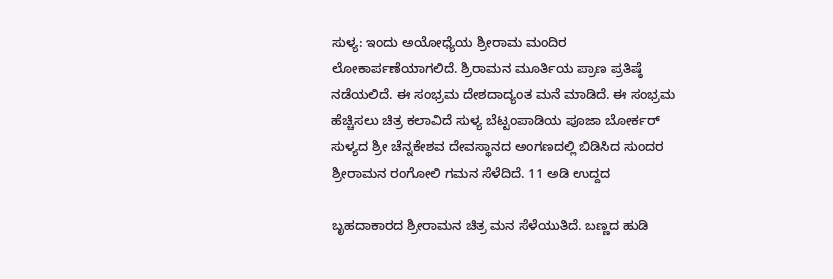ಸುಳ್ಯ: ಇಂದು ಅಯೋಧ್ಯೆಯ ಶ್ರೀರಾಮ ಮಂದಿರ ಲೋಕಾರ್ಪಣೆಯಾಗಲಿದೆ. ಶ್ರಿರಾಮನ ಮೂರ್ತಿಯ ಪ್ರಾಣ ಪ್ರತಿಷ್ಠೆ ನಡೆಯಲಿದೆ. ಈ ಸಂಭ್ರಮ ದೇಶದಾದ್ಯಂತ ಮನೆ ಮಾಡಿದೆ. ಈ ಸಂಭ್ರಮ ಹೆಚ್ಚಿಸಲು ಚಿತ್ರ ಕಲಾವಿದೆ ಸುಳ್ಯ ಬೆಟ್ಟಂಪಾಡಿಯ ಪೂಜಾ ಬೋರ್ಕರ್ ಸುಳ್ಯದ ಶ್ರೀ ಚೆನ್ನಕೇಶವ ದೇವಸ್ಥಾನದ ಅಂಗಣದಲ್ಲಿ ಬಿಡಿಸಿದ ಸುಂದರ ಶ್ರೀರಾಮನ ರಂಗೋಲಿ ಗಮನ ಸೆಳೆದಿದೆ. 11 ಅಡಿ ಉದ್ದದ

ಬೃಹದಾಕಾರದ ಶ್ರೀರಾಮನ ಚಿತ್ರ ಮನ ಸೆಳೆಯುತಿದೆ. ಬಣ್ಣದ ಹುಡಿ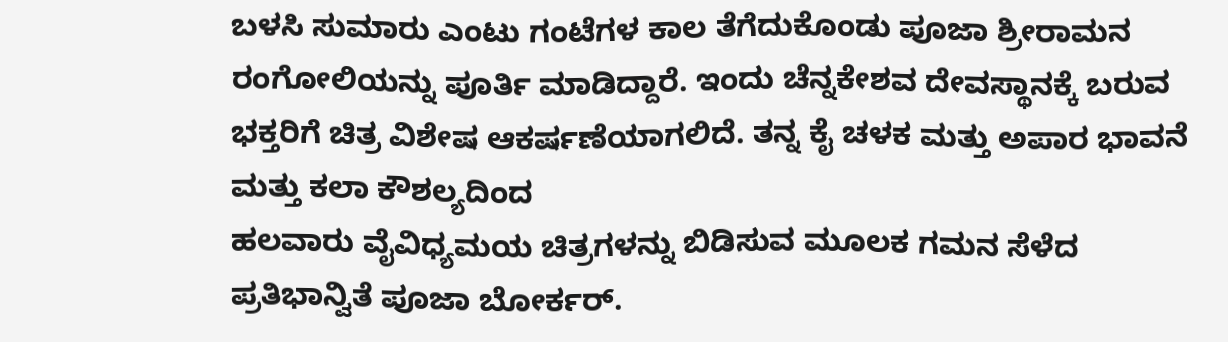ಬಳಸಿ ಸುಮಾರು ಎಂಟು ಗಂಟೆಗಳ ಕಾಲ ತೆಗೆದುಕೊಂಡು ಪೂಜಾ ಶ್ರೀರಾಮನ ರಂಗೋಲಿಯನ್ನು ಪೂರ್ತಿ ಮಾಡಿದ್ದಾರೆ. ಇಂದು ಚೆನ್ನಕೇಶವ ದೇವಸ್ಥಾನಕ್ಕೆ ಬರುವ ಭಕ್ತರಿಗೆ ಚಿತ್ರ ವಿಶೇಷ ಆಕರ್ಷಣೆಯಾಗಲಿದೆ. ತನ್ನ ಕೈ ಚಳಕ ಮತ್ತು ಅಪಾರ ಭಾವನೆ ಮತ್ತು ಕಲಾ ಕೌಶಲ್ಯದಿಂದ
ಹಲವಾರು ವೈವಿಧ್ಯಮಯ ಚಿತ್ರಗಳನ್ನು ಬಿಡಿಸುವ ಮೂಲಕ ಗಮನ ಸೆಳೆದ ಪ್ರತಿಭಾನ್ವಿತೆ ಪೂಜಾ ಬೋರ್ಕರ್.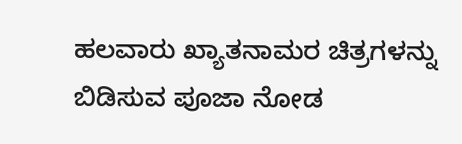ಹಲವಾರು ಖ್ಯಾತನಾಮರ ಚಿತ್ರಗಳನ್ನು ಬಿಡಿಸುವ ಪೂಜಾ ನೋಡ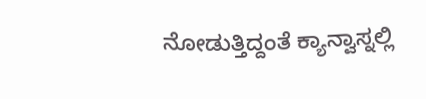ನೋಡುತ್ತಿದ್ದಂತೆ ಕ್ಯಾನ್ವಾಸ್ನಲ್ಲಿ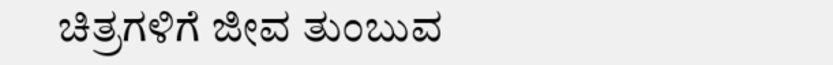ಚಿತ್ರಗಳಿಗೆ ಜೀವ ತುಂಬುವ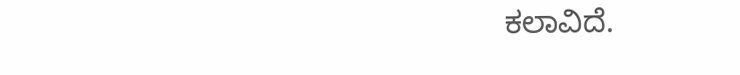ಕಲಾವಿದೆ.